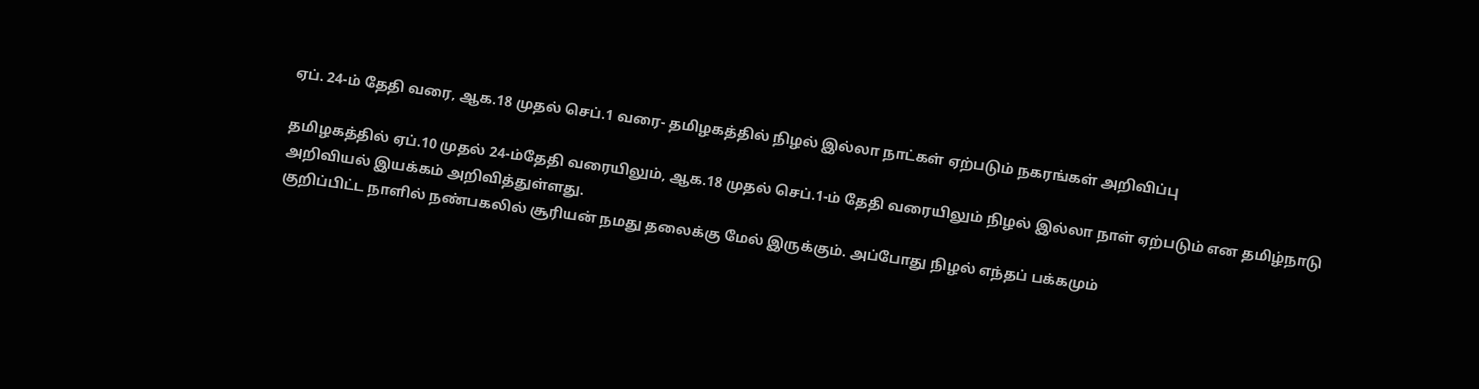ஏப். 24-ம் தேதி வரை, ஆக.18 முதல் செப்.1 வரை- தமிழகத்தில் நிழல் இல்லா நாட்கள் ஏற்படும் நகரங்கள் அறிவிப்பு

தமிழகத்தில் ஏப்.10 முதல் 24-ம்தேதி வரையிலும், ஆக.18 முதல் செப்.1-ம் தேதி வரையிலும் நிழல் இல்லா நாள் ஏற்படும் என தமிழ்நாடு அறிவியல் இயக்கம் அறிவித்துள்ளது.
குறிப்பிட்ட நாளில் நண்பகலில் சூரியன் நமது தலைக்கு மேல் இருக்கும். அப்போது நிழல் எந்தப் பக்கமும்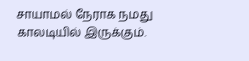சாயாமல் நேராக நமது காலடியில் இருக்கும்.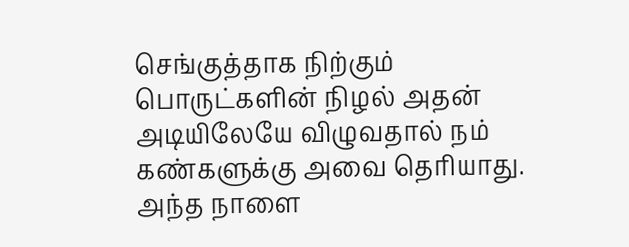செங்குத்தாக நிற்கும் பொருட்களின் நிழல் அதன் அடியிலேயே விழுவதால் நம் கண்களுக்கு அவை தெரியாது. அந்த நாளை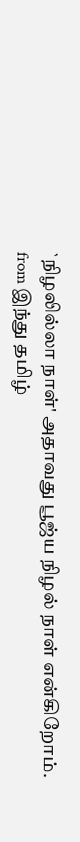`நிழலில்லா நாள்' அதாவது பூஜ்ய நிழல் நாள் என்கிறோம்.
from இந்து தமிழ்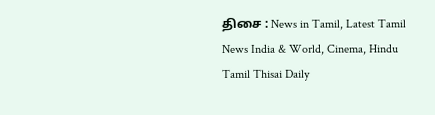திசை : News in Tamil, Latest Tamil News India & World, Cinema, Hindu Tamil Thisai Daily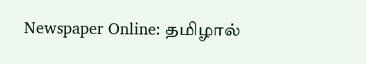Newspaper Online: தமிழால்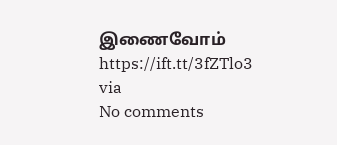இணைவோம் https://ift.tt/3fZTlo3
via
No comments